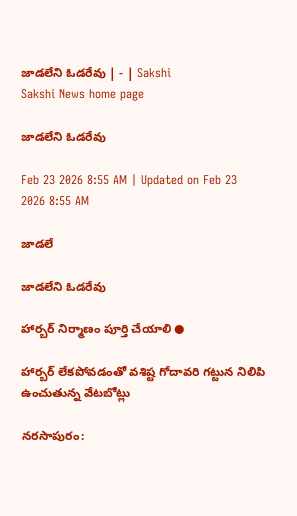జాడలేని ఓడరేవు | - | Sakshi
Sakshi News home page

జాడలేని ఓడరేవు

Feb 23 2026 8:55 AM | Updated on Feb 23 2026 8:55 AM

జాడలే

జాడలేని ఓడరేవు

హార్బర్‌ నిర్మాణం పూర్తి చేయాలి ●

హార్బర్‌ లేకపోవడంతో వశిష్ట గోదావరి గట్టున నిలిపి ఉంచుతున్న వేటబోట్లు

నరసాపురం: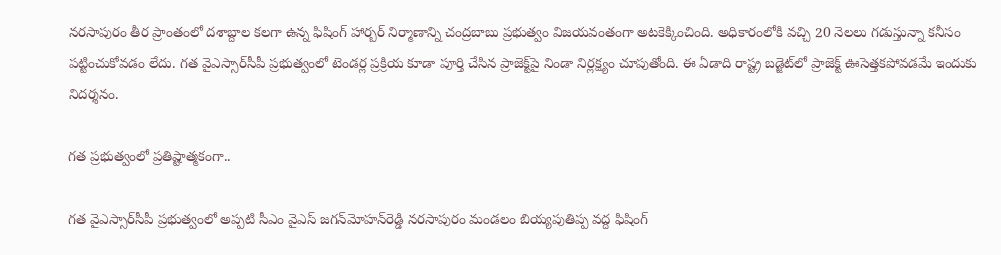నరసాపురం తీర ప్రాంతంలో దశాబ్దాల కలగా ఉన్న ఫిషింగ్‌ హార్బర్‌ నిర్మాణాన్ని చంద్రబాబు ప్రభుత్వం విజయవంతంగా అటకెక్కించింది. అధికారంలోకి వచ్చి 20 నెలలు గడుస్తున్నా కనీసం పట్టించుకోవడం లేదు. గత వైఎస్సార్‌సీపీ ప్రభుత్వంలో టెండర్ల ప్రక్రియ కూడా పూర్తి చేసిన ప్రాజెక్ట్‌పై నిండా నిర్లక్ష్యం చూపుతోంది. ఈ ఏడాది రాష్ట్ర బడ్జెట్‌లో ప్రాజెక్ట్‌ ఊసెత్తకపోవడమే ఇందుకు నిదర్శనం.

గత ప్రభుత్వంలో ప్రతిష్టాత్మకంగా..

గత వైఎస్సార్‌సీపీ ప్రభుత్వంలో అప్పటి సీఎం వైఎస్‌ జగన్‌మోహన్‌రెడ్డి నరసాపురం మండలం బియ్యపుతిప్ప వద్ద ఫిషింగ్‌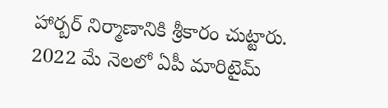హార్బర్‌ నిర్మాణానికి శ్రీకారం చుట్టారు. 2022 మే నెలలో ఏపీ మారిటైమ్‌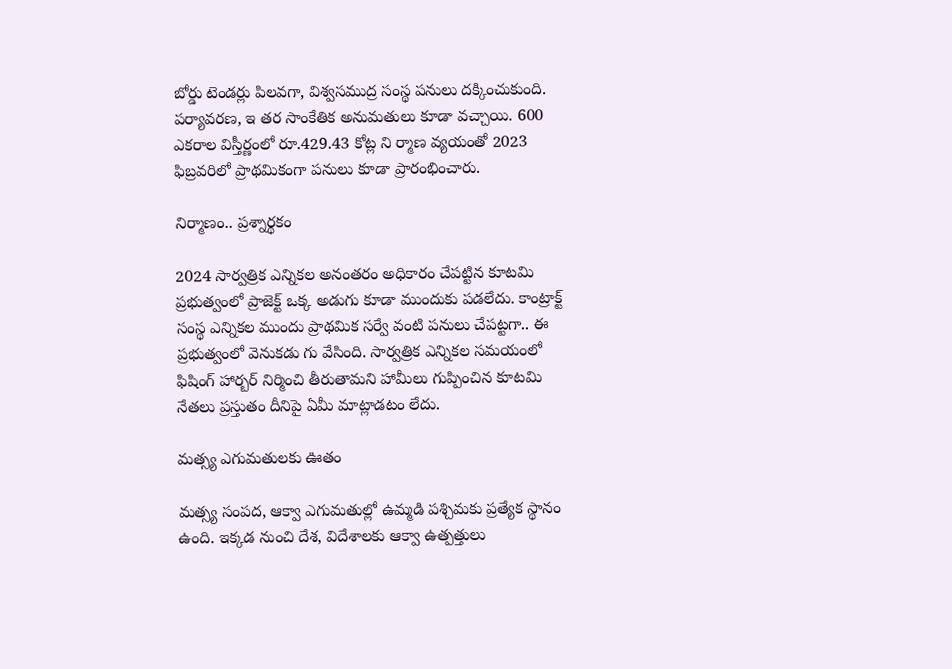బోర్డు టెండర్లు పిలవగా, విశ్వసముద్ర సంస్థ పనులు దక్కించుకుంది. పర్యావరణ, ఇ తర సాంకేతిక అనుమతులు కూడా వచ్చాయి. 600 ఎకరాల విస్తీర్ణంలో రూ.429.43 కోట్ల ని ర్మాణ వ్యయంతో 2023 ఫిబ్రవరిలో ప్రాథమికంగా పనులు కూడా ప్రారంభించారు.

నిర్మాణం.. ప్రశ్నార్థకం

2024 సార్వత్రిక ఎన్నికల అనంతరం అధికారం చేపట్టిన కూటమి ప్రభుత్వంలో ప్రాజెక్ట్‌ ఒక్క అడుగు కూడా ముందుకు పడలేదు. కాంట్రాక్ట్‌ సంస్థ ఎన్నికల ముందు ప్రాథమిక సర్వే వంటి పనులు చేపట్టగా.. ఈ ప్రభుత్వంలో వెనుకడు గు వేసింది. సార్వత్రిక ఎన్నికల సమయంలో ఫిషింగ్‌ హార్బర్‌ నిర్మించి తీరుతామని హామీలు గుప్పించిన కూటమి నేతలు ప్రస్తుతం దీనిపై ఏమీ మాట్లాడటం లేదు.

మత్స్య ఎగుమతులకు ఊతం

మత్స్య సంపద, ఆక్వా ఎగుమతుల్లో ఉమ్మడి పశ్చిమకు ప్రత్యేక స్థానం ఉంది. ఇక్కడ నుంచి దేశ, విదేశాలకు ఆక్వా ఉత్పత్తులు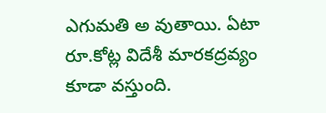ఎగుమతి అ వుతాయి. ఏటా రూ.కోట్ల విదేశీ మారకద్రవ్యం కూడా వస్తుంది.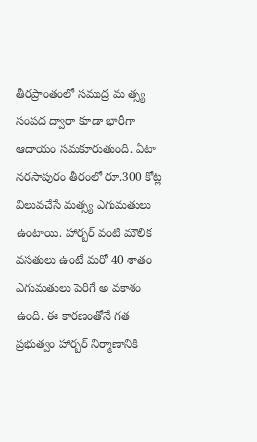తీరప్రాంతంలో సముద్ర మ త్స్య సంపద ద్వారా కూడా భారీగా ఆదాయం సమకూరుతుంది. ఏటా నరసాపురం తీరంలో రూ.300 కోట్ల విలువచేసే మత్స్య ఎగుమతులు ఉంటాయి. హార్బర్‌ వంటి మౌలిక వసతులు ఉంటే మరో 40 శాతం ఎగుమతులు పెరిగే అ వకాశం ఉంది. ఈ కారణంతోనే గత ప్రభుత్వం హార్బర్‌ నిర్మాణానికి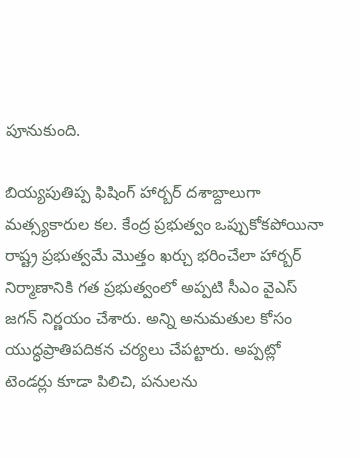పూనుకుంది.

బియ్యపుతిప్ప ఫిషింగ్‌ హార్బర్‌ దశాబ్దాలుగా మత్స్యకారుల కల. కేంద్ర ప్రభుత్వం ఒప్పుకోకపోయినా రాష్ట్ర ప్రభుత్వమే మొత్తం ఖర్చు భరించేలా హార్బర్‌ నిర్మాణానికి గత ప్రభుత్వంలో అప్పటి సీఎం వైఎస్‌ జగన్‌ నిర్ణయం చేశారు. అన్ని అనుమతుల కోసం యుద్ధప్రాతిపదికన చర్యలు చేపట్టారు. అప్పట్లో టెండర్లు కూడా పిలిచి, పనులను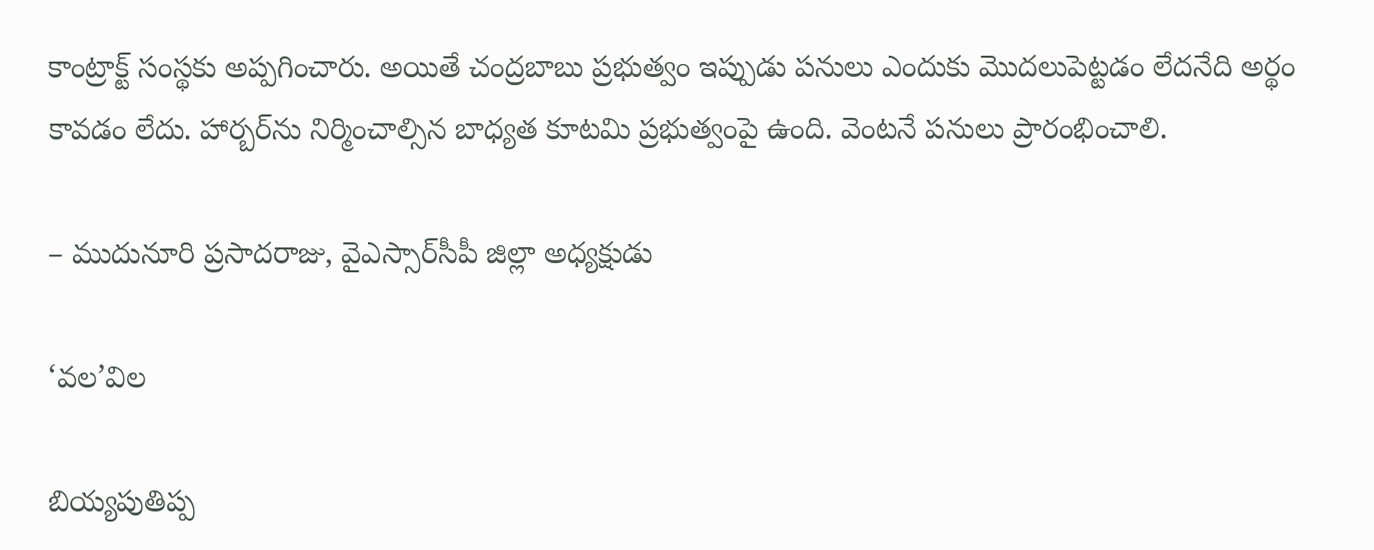కాంట్రాక్ట్‌ సంస్థకు అప్పగించారు. అయితే చంద్రబాబు ప్రభుత్వం ఇప్పుడు పనులు ఎందుకు మొదలుపెట్టడం లేదనేది అర్థం కావడం లేదు. హార్బర్‌ను నిర్మించాల్సిన బాధ్యత కూటమి ప్రభుత్వంపై ఉంది. వెంటనే పనులు ప్రారంభించాలి.

– ముదునూరి ప్రసాదరాజు, వైఎస్సార్‌సీపీ జిల్లా అధ్యక్షుడు

‘వల’విల

బియ్యపుతిప్ప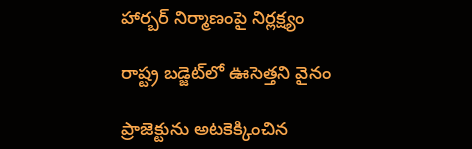హార్బర్‌ నిర్మాణంపై నిర్లక్ష్యం

రాష్ట్ర బడ్జెట్‌లో ఊసెత్తని వైనం

ప్రాజెక్టును అటకెక్కించిన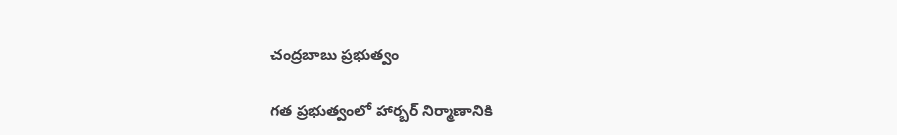చంద్రబాబు ప్రభుత్వం

గత ప్రభుత్వంలో హార్బర్‌ నిర్మాణానికి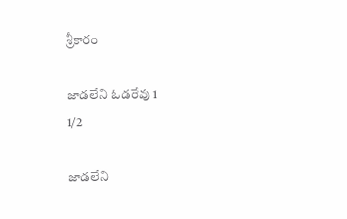శ్రీకారం

జాడలేని ఓడరేవు 1
1/2

జాడలేని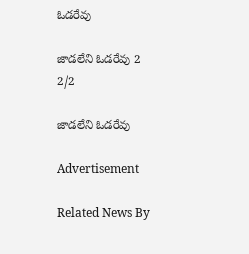ఓడరేవు

జాడలేని ఓడరేవు 2
2/2

జాడలేని ఓడరేవు

Advertisement

Related News By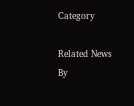Category

Related News By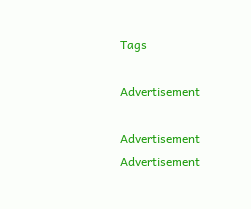Tags

Advertisement

Advertisement
Advertisement